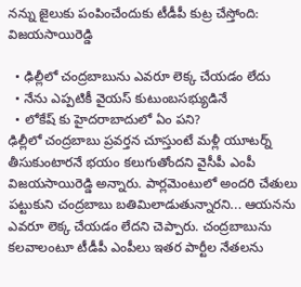నన్ను జైలుకు పంపించేందుకు టీడీపీ కుట్ర చేస్తోంది: విజయసాయిరెడ్డి

  • ఢిల్లీలో చంద్రబాబును ఎవరూ లెక్క చేయడం లేదు
  • నేను ఎప్పటికీ వైయస్ కుటుంబసభ్యుడినే
  • లోకేష్ కు హైదరాబాదులో ఏం పని?
ఢిల్లీలో చంద్రబాబు ప్రవర్తన చూస్తుంటే మళ్లీ యూటర్న్ తీసుకుంటారనే భయం కలుగుతోందని వైసీపీ ఎంపీ విజయసాయిరెడ్డి అన్నారు. పార్లమెంటులో అందరి చేతులు పట్టుకుని చంద్రబాబు బతిమిలాడుతున్నారని... ఆయనను ఎవరూ లెక్క చేయడం లేదని చెప్పారు. చంద్రబాబును కలవాలంటూ టీడీపీ ఎంపీలు ఇతర పార్టీల నేతలను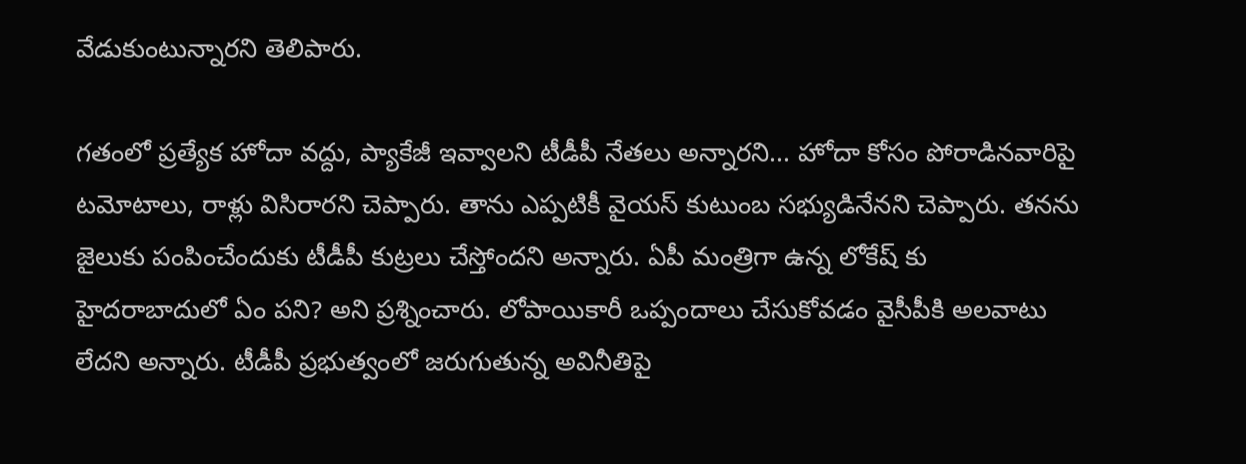వేడుకుంటున్నారని తెలిపారు.

గతంలో ప్రత్యేక హోదా వద్దు, ప్యాకేజీ ఇవ్వాలని టీడీపీ నేతలు అన్నారని... హోదా కోసం పోరాడినవారిపై టమోటాలు, రాళ్లు విసిరారని చెప్పారు. తాను ఎప్పటికీ వైయస్ కుటుంబ సభ్యుడినేనని చెప్పారు. తనను జైలుకు పంపించేందుకు టీడీపీ కుట్రలు చేస్తోందని అన్నారు. ఏపీ మంత్రిగా ఉన్న లోకేష్ కు హైదరాబాదులో ఏం పని? అని ప్రశ్నించారు. లోపాయికారీ ఒప్పందాలు చేసుకోవడం వైసీపీకి అలవాటు లేదని అన్నారు. టీడీపీ ప్రభుత్వంలో జరుగుతున్న అవినీతిపై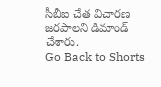సీబీఐ చేత విచారణ జరపాలని డిమాండ్ చేశారు.
Go Back to Shorts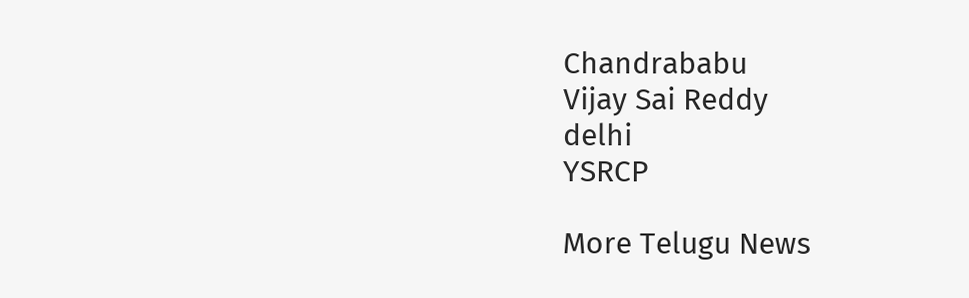Chandrababu
Vijay Sai Reddy
delhi
YSRCP

More Telugu News